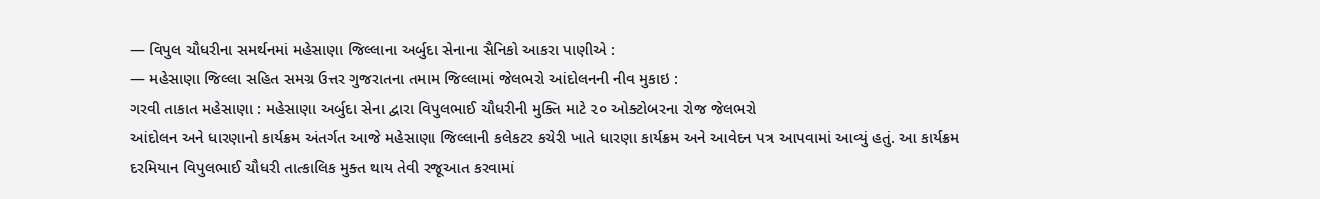— વિપુલ ચૌધરીના સમર્થનમાં મહેસાણા જિલ્લાના અર્બુદા સેનાના સૈનિકો આકરા પાણીએ :
— મહેસાણા જિલ્લા સહિત સમગ્ર ઉત્તર ગુજરાતના તમામ જિલ્લામાં જેલભરો આંદોલનની નીવ મુકાઇ :
ગરવી તાકાત મહેસાણા : મહેસાણા અર્બુદા સેના દ્વારા વિપુલભાઈ ચૌધરીની મુક્તિ માટે ૨૦ ઓક્ટોબરના રોજ જેલભરો
આંદોલન અને ધારણાનો કાર્યક્રમ અંતર્ગત આજે મહેસાણા જિલ્લાની કલેકટર કચેરી ખાતે ધારણા કાર્યક્રમ અને આવેદન પત્ર આપવામાં આવ્યું હતું. આ કાર્યક્રમ દરમિયાન વિપુલભાઈ ચૌધરી તાત્કાલિક મુક્ત થાય તેવી રજૂઆત કરવામાં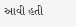આવી હતી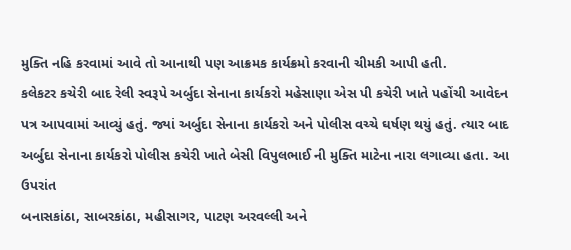મુક્તિ નહિ કરવામાં આવે તો આનાથી પણ આક્રમક કાર્યક્રમો કરવાની ચીમકી આપી હતી.
કલેકટર કચેરી બાદ રેલી સ્વરૂપે અર્બુદા સેનાના કાર્યકરો મહેસાણા એસ પી કચેરી ખાતે પહોંચી આવેદન પત્ર આપવામાં આવ્યું હતું. જ્યાં અર્બુદા સેનાના કાર્યકરો અને પોલીસ વચ્ચે ઘર્ષણ થયું હતું. ત્યાર બાદ અર્બુદા સેનાના કાર્યકરો પોલીસ કચેરી ખાતે બેસી વિપુલભાઈ ની મુક્તિ માટેના નારા લગાવ્યા હતા. આ ઉપરાંત
બનાસકાંઠા, સાબરકાંઠા, મહીસાગર, પાટણ અરવલ્લી અને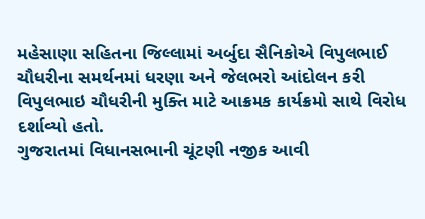મહેસાણા સહિતના જિલ્લામાં અર્બુદા સૈનિકોએ વિપુલભાઈ ચૌધરીના સમર્થનમાં ધરણા અને જેલભરો આંદોલન કરી વિપુલભાઇ ચૌધરીની મુક્તિ માટે આક્રમક કાર્યક્રમો સાથે વિરોધ દર્શાવ્યો હતો.
ગુજરાતમાં વિધાનસભાની ચૂંટણી નજીક આવી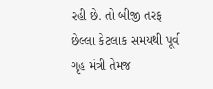રહી છે. તો બીજી તરફ છેલ્લા કેટલાક સમયથી પૂર્વ ગૃહ મંત્રી તેમજ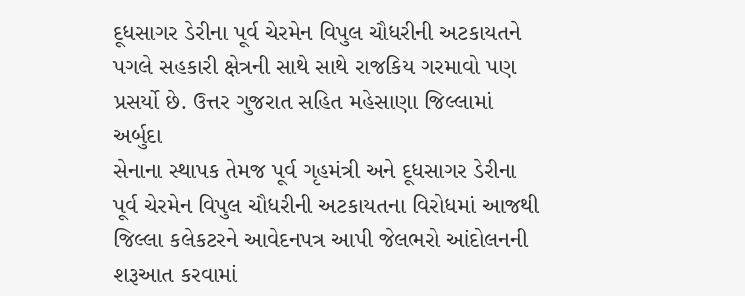દૂધસાગર ડેરીના પૂર્વ ચેરમેન વિપુલ ચૌધરીની અટકાયતને પગલે સહકારી ક્ષેત્રની સાથે સાથે રાજકિય ગરમાવો પણ પ્રસર્યો છે. ઉત્તર ગુજરાત સહિત મહેસાણા જિલ્લામાં અર્બુદા
સેનાના સ્થાપક તેમજ પૂર્વ ગૃહમંત્રી અને દૂધસાગર ડેરીના પૂર્વ ચેરમેન વિપુલ ચૌધરીની અટકાયતના વિરોધમાં આજથી જિલ્લા કલેકટરને આવેદનપત્ર આપી જેલભરો આંદોલનની શરૂઆત કરવામાં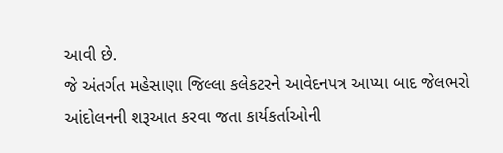આવી છે.
જે અંતર્ગત મહેસાણા જિલ્લા કલેકટરને આવેદનપત્ર આપ્યા બાદ જેલભરો આંદોલનની શરૂઆત કરવા જતા કાર્યકર્તાઓની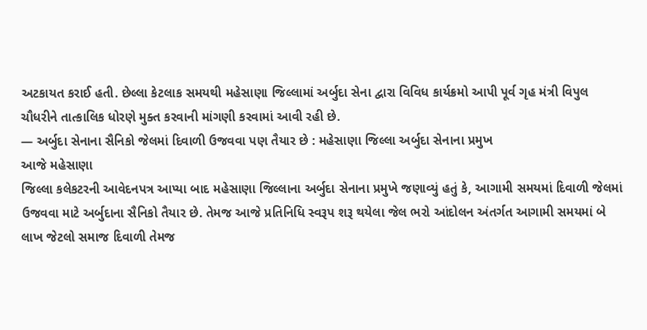અટકાયત કરાઈ હતી. છેલ્લા કેટલાક સમયથી મહેસાણા જિલ્લામાં અર્બુદા સેના દ્વારા વિવિધ કાર્યક્રમો આપી પૂર્વ ગૃહ મંત્રી વિપુલ ચૌધરીને તાત્કાલિક ધોરણે મુક્ત કરવાની માંગણી કરવામાં આવી રહી છે.
— અર્બુદા સેનાના સૈનિકો જેલમાં દિવાળી ઉજવવા પણ તૈયાર છે : મહેસાણા જિલ્લા અર્બુદા સેનાના પ્રમુખ
આજે મહેસાણા
જિલ્લા કલેકટરની આવેદનપત્ર આપ્યા બાદ મહેસાણા જિલ્લાના અર્બુદા સેનાના પ્રમુખે જણાવ્યું હતું કે, આગામી સમયમાં દિવાળી જેલમાં ઉજવવા માટે અર્બુદાના સૈનિકો તૈયાર છે. તેમજ આજે પ્રતિનિધિ સ્વરૂપ શરૂ થયેલા જેલ ભરો આંદોલન અંતર્ગત આગામી સમયમાં બે લાખ જેટલો સમાજ દિવાળી તેમજ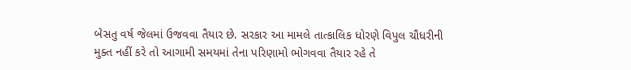બેસતુ વર્ષ જેલમાં ઉજવવા તૈયાર છે. સરકાર આ મામલે તાત્કાલિક ધોરણે વિપુલ ચૌધરીની મુક્ત નહીં કરે તો આગામી સમયમાં તેના પરિણામો ભોગવવા તૈયાર રહે તે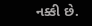નક્કી છે.